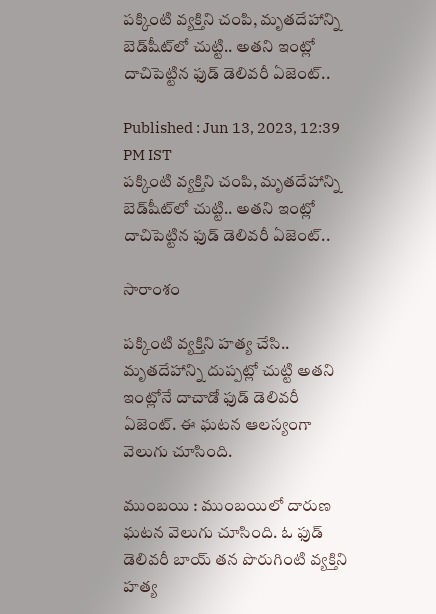పక్కింటి వ్యక్తిని చంపి, మృతదేహాన్ని బెడ్‌షీట్‌లో చుట్టి.. అతని ఇంట్లో దాచిపెట్టిన ఫుడ్ డెలివరీ ఏజెంట్..

Published : Jun 13, 2023, 12:39 PM IST
పక్కింటి వ్యక్తిని చంపి, మృతదేహాన్ని బెడ్‌షీట్‌లో చుట్టి.. అతని ఇంట్లో దాచిపెట్టిన ఫుడ్ డెలివరీ ఏజెంట్..

సారాంశం

పక్కింటి వ్యక్తిని హత్య చేసి.. మృతదేహాన్ని దుప్పట్లో చుట్టి అతని ఇంట్లోనే దాచాడో ఫుడ్ డెలివరీ ఏజెంట్. ఈ ఘటన ఆలస్యంగా వెలుగు చూసింది.

ముంబయి : ముంబయిలో దారుణ ఘటన వెలుగు చూసింది. ఓ ఫుడ్ డెలివరీ బాయ్ తన పొరుగింటి వ్యక్తిని హత్య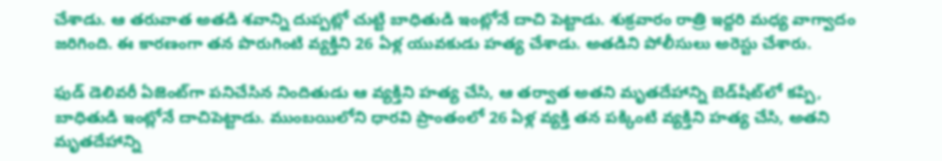చేశాడు. ఆ తరువాత అతడి శవాన్ని దుప్పట్లో చుట్టి బాధితుడి ఇంట్లోనే దాచి పెట్టాడు. శుక్రవారం రాత్రి ఇద్దరి మధ్య వాగ్వాదం జరిగింది. ఈ కారణంగా తన పొరుగింటి వ్యక్తిని 26 ఏళ్ల యువకుడు హత్య చేశాడు. అతడిని పోలీసులు అరెస్టు చేశారు.

ఫుడ్ డెలివరీ ఏజెంట్‌గా పనిచేసిన నిందితుడు ఆ వ్యక్తిని హత్య చేసి, ఆ తర్వాత అతని మృతదేహాన్ని బెడ్‌షీట్‌లో కప్పి, బాధితుడి ఇంట్లోనే దాచిపెట్టాడు. ముంబయిలోని ధారవి ప్రాంతంలో 26 ఏళ్ల వ్యక్తి తన పక్కింటి వ్యక్తిని హత్య చేసి, అతని మృతదేహాన్ని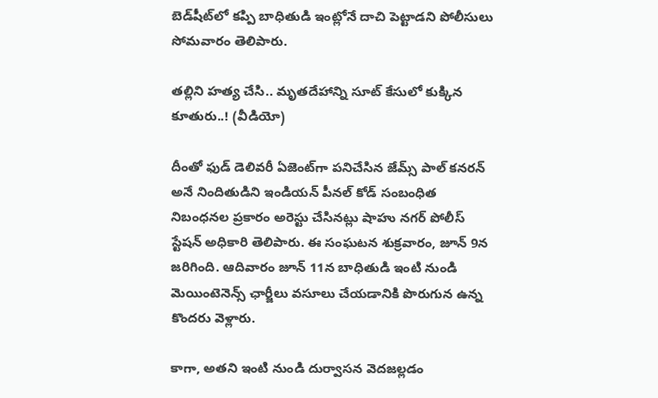బెడ్‌షీట్‌లో కప్పి బాధితుడి ఇంట్లోనే దాచి పెట్టాడని పోలీసులు సోమవారం తెలిపారు.

తల్లిని హత్య చేసి.. మృతదేహాన్ని సూట్ కేసులో కుక్కిన కూతురు..! (వీడియో)

దీంతో ఫుడ్ డెలివరీ ఏజెంట్‌గా పనిచేసిన జేమ్స్ పాల్ కనరన్ అనే నిందితుడిని ఇండియన్ పీనల్ కోడ్ సంబంధిత నిబంధనల ప్రకారం అరెస్టు చేసినట్లు షాహు నగర్ పోలీస్ స్టేషన్ అధికారి తెలిపారు. ఈ సంఘటన శుక్రవారం, జూన్ 9న జరిగింది. ఆదివారం జూన్ 11న బాధితుడి ఇంటి నుండి మెయింటెనెన్స్ ఛార్జీలు వసూలు చేయడానికి పొరుగున ఉన్న కొందరు వెళ్లారు.

కాగా, అతని ఇంటి నుండి దుర్వాసన వెదజల్లడం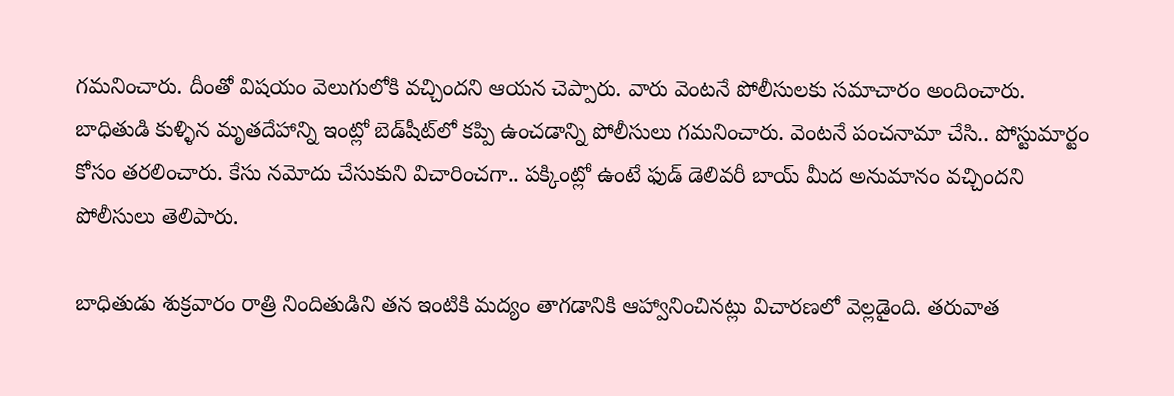గమనించారు. దీంతో విషయం వెలుగులోకి వచ్చిందని ఆయన చెప్పారు. వారు వెంటనే పోలీసులకు సమాచారం అందించారు. బాధితుడి కుళ్ళిన మృతదేహాన్ని ఇంట్లో బెడ్‌షీట్‌లో కప్పి ఉంచడాన్ని పోలీసులు గమనించారు. వెంటనే పంచనామా చేసి.. పోస్టుమార్టం కోసం తరలించారు. కేసు నమోదు చేసుకుని విచారించగా.. పక్కింట్లో ఉంటే ఫుడ్ డెలివరీ బాయ్ మీద అనుమానం వచ్చిందని పోలీసులు తెలిపారు.

బాధితుడు శుక్రవారం రాత్రి నిందితుడిని తన ఇంటికి మద్యం తాగడానికి ఆహ్వానించినట్లు విచారణలో వెల్లడైంది. తరువాత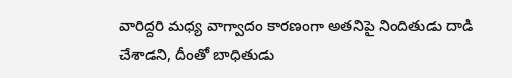వారిద్దరి మధ్య వాగ్వాదం కారణంగా అతనిపై నిందితుడు దాడి చేశాడని, దీంతో బాధితుడు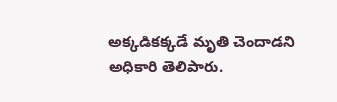అక్కడికక్కడే మృతి చెందాడని అధికారి తెలిపారు.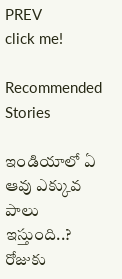PREV
click me!

Recommended Stories

ఇండియాలో ఏ ఆవు ఎక్కువ పాలు ఇస్తుంది..? రోజుకు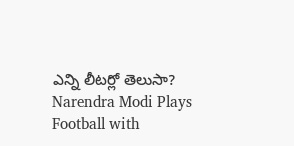ఎన్ని లీటర్లో తెలుసా?
Narendra Modi Plays Football with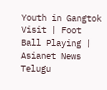Youth in Gangtok Visit | Foot Ball Playing | Asianet News Telugu